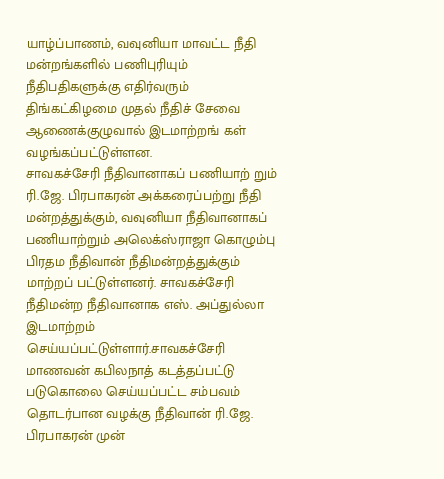யாழ்ப்பாணம், வவுனியா மாவட்ட நீதி மன்றங்களில் பணிபுரியும் நீதிபதிகளுக்கு எதிர்வரும் திங்கட்கிழமை முதல் நீதிச் சேவை ஆணைக்குழுவால் இடமாற்றங் கள் வழங்கப்பட்டுள்ளன.
சாவகச்சேரி நீதிவானாகப் பணியாற் றும் ரி.ஜே. பிரபாகரன் அக்கரைப்பற்று நீதி மன்றத்துக்கும், வவுனியா நீதிவானாகப் பணியாற்றும் அலெக்ஸ்ராஜா கொழும்பு பிரதம நீதிவான் நீதிமன்றத்துக்கும் மாற்றப் பட்டுள்ளனர். சாவகச்சேரி நீதிமன்ற நீதிவானாக எஸ். அப்துல்லா இடமாற்றம் செய்யப்பட்டுள்ளார்.சாவகச்சேரி மாணவன் கபிலநாத் கடத்தப்பட்டு படுகொலை செய்யப்பட்ட சம்பவம் தொடர்பான வழக்கு நீதிவான் ரி.ஜே. பிரபாகரன் முன்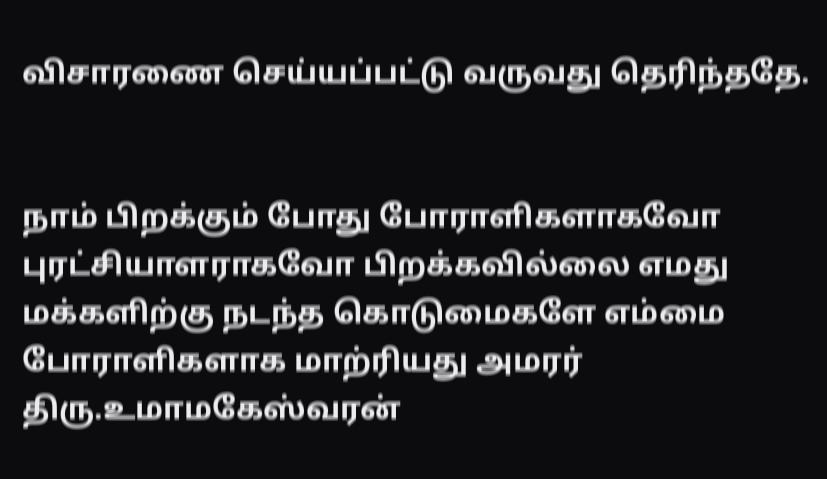விசாரணை செய்யப்பட்டு வருவது தெரிந்ததே.


நாம் பிறக்கும் போது போராளிகளாகவோ புரட்சியாளராகவோ பிறக்கவில்லை எமது மக்களிற்கு நடந்த கொடுமைகளே எம்மை போராளிகளாக மாற்ரியது அமரர் திரு.உமாமகேஸ்வரன்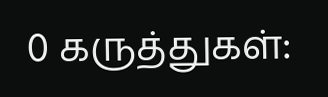0 கருத்துகள்: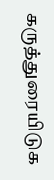கருத்துரையிடுக